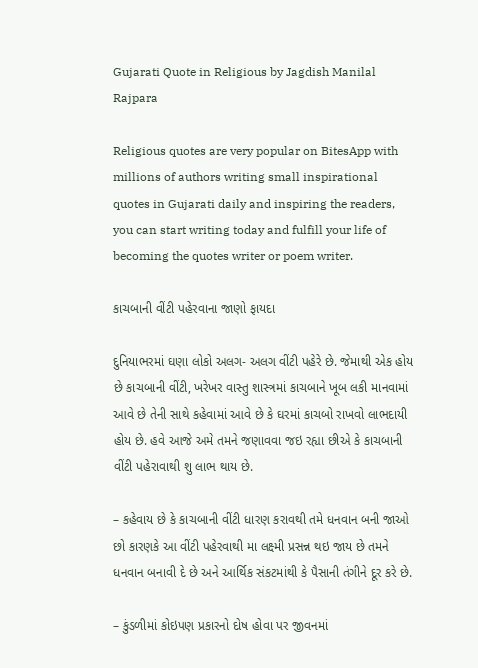Gujarati Quote in Religious by Jagdish Manilal Rajpara

Religious quotes are very popular on BitesApp with millions of authors writing small inspirational quotes in Gujarati daily and inspiring the readers, you can start writing today and fulfill your life of becoming the quotes writer or poem writer.

કાચબાની વીંટી પહેરવાના જાણો ફાયદા

દુનિયાભરમાં ઘણા લોકો અલગ- અલગ વીંટી પહેરે છે. જેમાથી એક હોય છે કાચબાની વીંટી, ખરેખર વાસ્તુ શાસ્ત્રમાં કાચબાને ખૂબ લકી માનવામાં આવે છે તેની સાથે કહેવામાં આવે છે કે ઘરમાં કાચબો રાખવો લાભદાયી હોય છે. હવે આજે અમે તમને જણાવવા જઇ રહ્યા છીએ કે કાચબાની વીંટી પહેરાવાથી શુ લાભ થાય છે.

– કહેવાય છે કે કાચબાની વીંટી ધારણ કરાવથી તમે ધનવાન બની જાઓ છો કારણકે આ વીંટી પહેરવાથી મા લક્ષ્મી પ્રસન્ન થઇ જાય છે તમને ધનવાન બનાવી દે છે અને આર્થિક સંકટમાંથી કે પૈસાની તંગીને દૂર કરે છે.

– કુંડળીમાં કોઇપણ પ્રકારનો દોષ હોવા પર જીવનમાં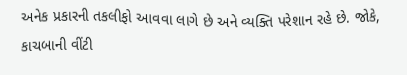અનેક પ્રકારની તકલીફો આવવા લાગે છે અને વ્યક્તિ પરેશાન રહે છે. જોકે, કાચબાની વીંટી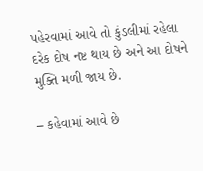પહેરવામાં આવે તો કુંડલીમાં રહેલા દરેક દોષ નષ્ટ થાય છે અને આ દોષને મુક્તિ મળી જાય છે.

– કહેવામાં આવે છે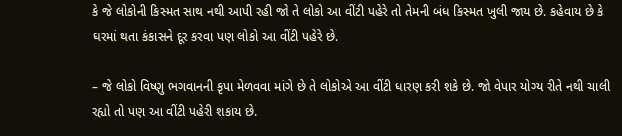કે જે લોકોની કિસ્મત સાથ નથી આપી રહી જો તે લોકો આ વીંટી પહેરે તો તેમની બંધ કિસ્મત ખુલી જાય છે. કહેવાય છે કે ઘરમાં થતા કંકાસને દૂર કરવા પણ લોકો આ વીંટી પહેરે છે.

– જે લોકો વિષ્ણુ ભગવાનની કૃપા મેળવવા માંગે છે તે લોકોએ આ વીંટી ધારણ કરી શકે છે. જો વેપાર યોગ્ય રીતે નથી ચાલી રહ્યો તો પણ આ વીંટી પહેરી શકાય છે.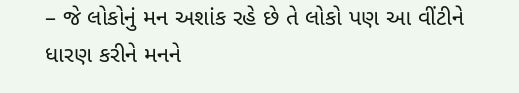– જે લોકોનું મન અશાંક રહે છે તે લોકો પણ આ વીંટીને ધારણ કરીને મનને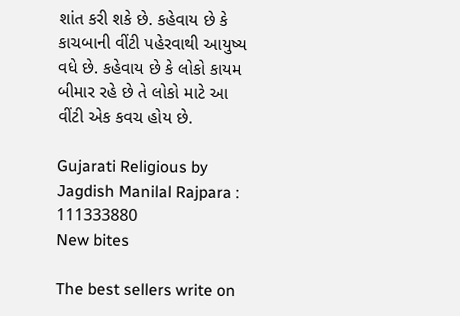શાંત કરી શકે છે. કહેવાય છે કે કાચબાની વીંટી પહેરવાથી આયુષ્ય વધે છે. કહેવાય છે કે લોકો કાયમ બીમાર રહે છે તે લોકો માટે આ વીંટી એક કવચ હોય છે.

Gujarati Religious by Jagdish Manilal Rajpara : 111333880
New bites

The best sellers write on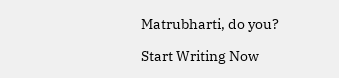Matrubharti, do you?

Start Writing Now